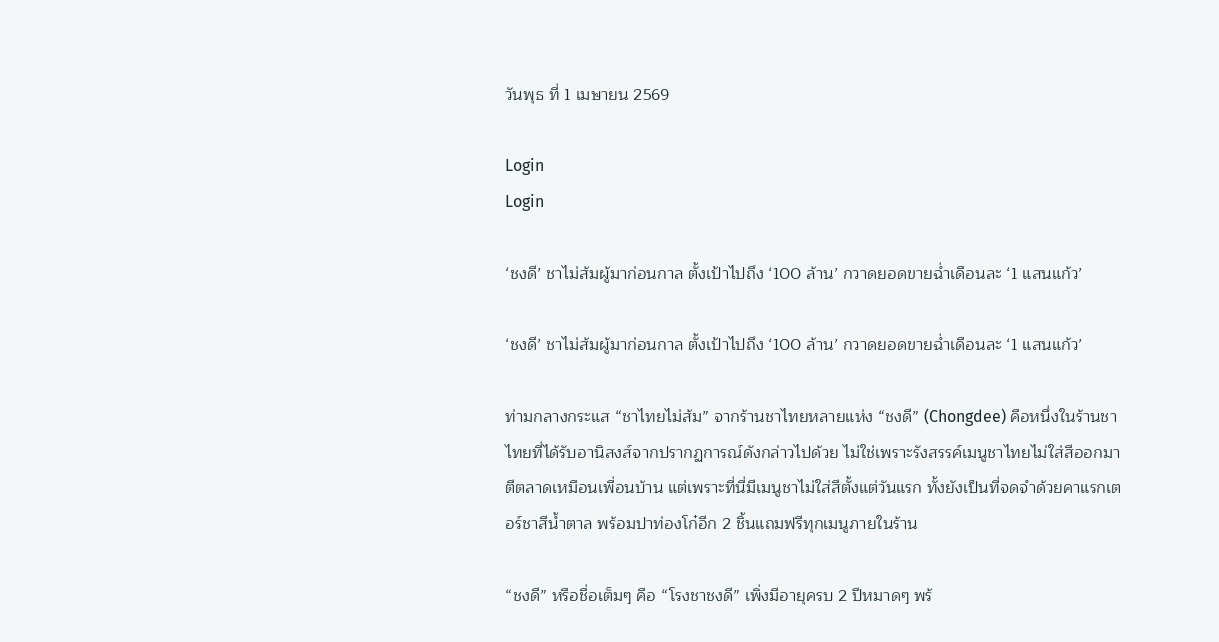วันพุธ ที่ 1 เมษายน 2569

Login
Login

‘ชงดี’ ชาไม่ส้มผู้มาก่อนกาล ตั้งเป้าไปถึง ‘100 ล้าน’ กวาดยอดขายฉ่ำเดือนละ ‘1 แสนแก้ว’

‘ชงดี’ ชาไม่ส้มผู้มาก่อนกาล ตั้งเป้าไปถึง ‘100 ล้าน’ กวาดยอดขายฉ่ำเดือนละ ‘1 แสนแก้ว’

ท่ามกลางกระแส “ชาไทยไม่ส้ม” จากร้านชาไทยหลายแห่ง “ชงดี” (Chongdee) คือหนึ่งในร้านชาไทยที่ได้รับอานิสงส์จากปรากฏการณ์ดังกล่าวไปด้วย ไม่ใช่เพราะรังสรรค์เมนูชาไทยไม่ใส่สีออกมาตีตลาดเหมือนเพื่อนบ้าน แต่เพราะที่นี่มีเมนูชาไม่ใส่สีตั้งแต่วันแรก ทั้งยังเป็นที่จดจำด้วยคาแรกเตอร์ชาสีน้ำตาล พร้อมปาท่องโก๋อีก 2 ชิ้นแถมฟรีทุกเมนูภายในร้าน

“ชงดี” หรือชื่อเต็มๆ คือ “โรงชาชงดี” เพิ่งมีอายุครบ 2 ปีหมาดๆ พร้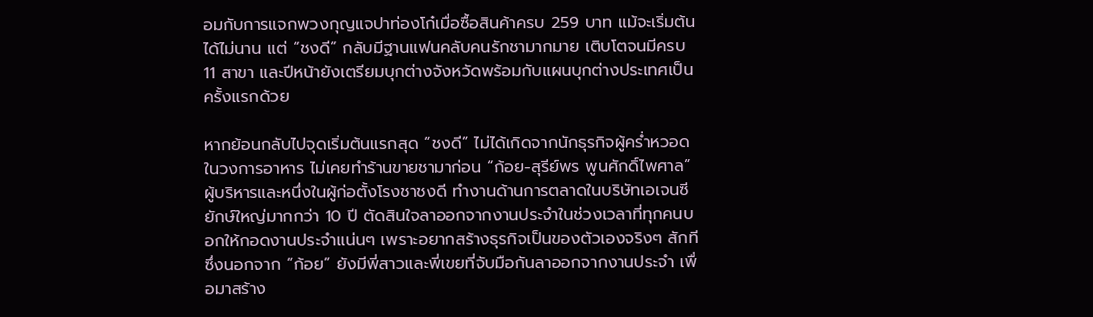อมกับการแจกพวงกุญแจปาท่องโก๋เมื่อซื้อสินค้าครบ 259 บาท แม้จะเริ่มต้นได้ไม่นาน แต่ “ชงดี” กลับมีฐานแฟนคลับคนรักชามากมาย เติบโตจนมีครบ 11 สาขา และปีหน้ายังเตรียมบุกต่างจังหวัดพร้อมกับแผนบุกต่างประเทศเป็นครั้งแรกด้วย

หากย้อนกลับไปจุดเริ่มต้นแรกสุด “ชงดี” ไม่ได้เกิดจากนักธุรกิจผู้คร่ำหวอดในวงการอาหาร ไม่เคยทำร้านขายชามาก่อน “ก้อย-สุรีย์พร พูนศักดิ์ไพศาล” ผู้บริหารและหนึ่งในผู้ก่อตั้งโรงชาชงดี ทำงานด้านการตลาดในบริษัทเอเจนซียักษ์ใหญ่มากกว่า 10 ปี ตัดสินใจลาออกจากงานประจำในช่วงเวลาที่ทุกคนบอกให้กอดงานประจำแน่นๆ เพราะอยากสร้างธุรกิจเป็นของตัวเองจริงๆ สักที ซึ่งนอกจาก “ก้อย” ยังมีพี่สาวและพี่เขยที่จับมือกันลาออกจากงานประจำ เพื่อมาสร้าง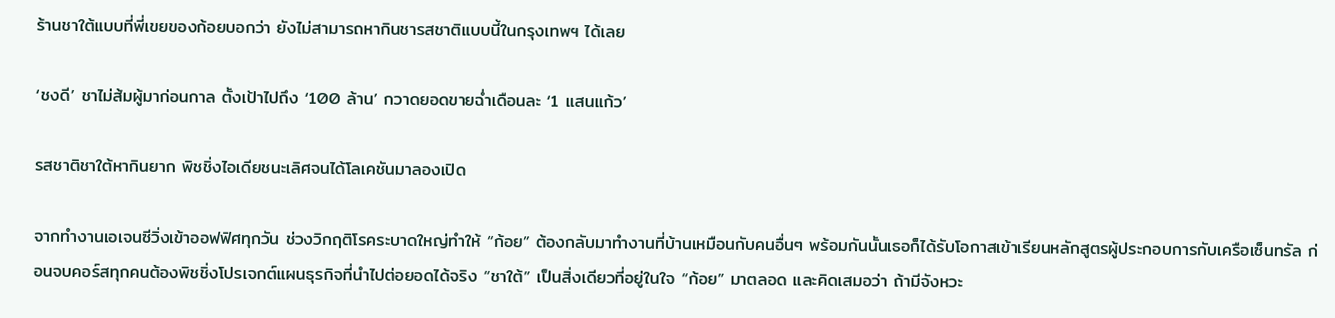ร้านชาใต้แบบที่พี่เขยของก้อยบอกว่า ยังไม่สามารถหากินชารสชาติแบบนี้ในกรุงเทพฯ ได้เลย

‘ชงดี’ ชาไม่ส้มผู้มาก่อนกาล ตั้งเป้าไปถึง ‘100 ล้าน’ กวาดยอดขายฉ่ำเดือนละ ‘1 แสนแก้ว’

รสชาติชาใต้หากินยาก พิชชิ่งไอเดียชนะเลิศจนได้โลเคชันมาลองเปิด

จากทำงานเอเจนซีวิ่งเข้าออฟฟิศทุกวัน ช่วงวิกฤติโรคระบาดใหญ่ทำให้ “ก้อย” ต้องกลับมาทำงานที่บ้านเหมือนกับคนอื่นๆ พร้อมกันนั้นเธอก็ได้รับโอกาสเข้าเรียนหลักสูตรผู้ประกอบการกับเครือเซ็นทรัล ก่อนจบคอร์สทุกคนต้องพิชชิ่งโปรเจกต์แผนธุรกิจที่นำไปต่อยอดได้จริง “ชาใต้” เป็นสิ่งเดียวที่อยู่ในใจ “ก้อย” มาตลอด และคิดเสมอว่า ถ้ามีจังหวะ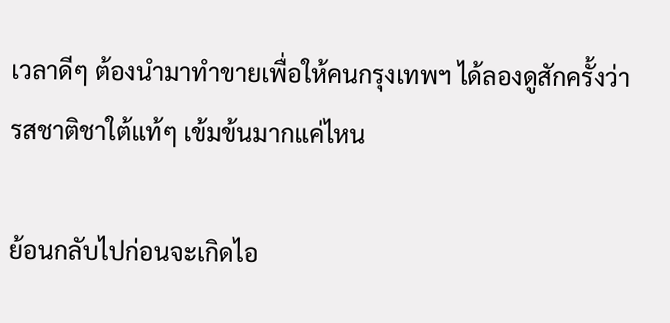เวลาดีๆ ต้องนำมาทำขายเพื่อให้คนกรุงเทพฯ ได้ลองดูสักครั้งว่า รสชาติชาใต้แท้ๆ เข้มข้นมากแค่ไหน

ย้อนกลับไปก่อนจะเกิดไอ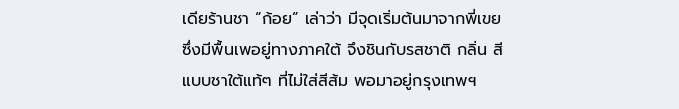เดียร้านชา “ก้อย” เล่าว่า มีจุดเริ่มต้นมาจากพี่เขยซึ่งมีพื้นเพอยู่ทางภาคใต้ จึงชินกับรสชาติ กลิ่น สี แบบชาใต้แท้ๆ ที่ไม่ใส่สีส้ม พอมาอยู่กรุงเทพฯ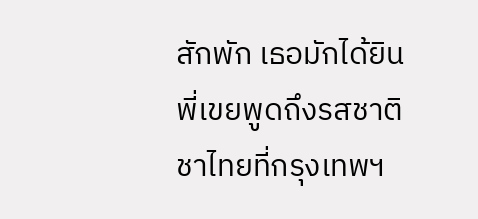สักพัก เธอมักได้ยินพี่เขยพูดถึงรสชาติชาไทยที่กรุงเทพฯ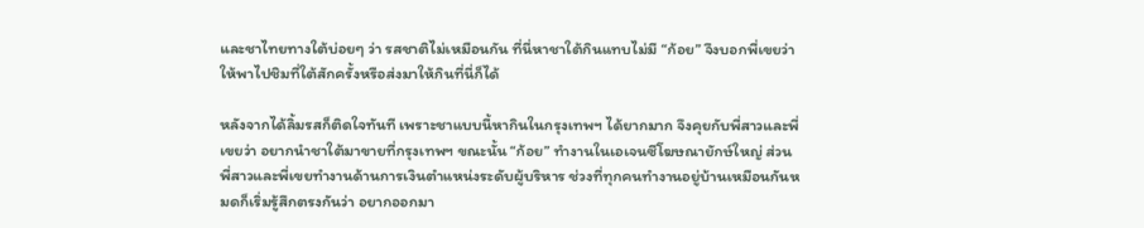และชาไทยทางใต้บ่อยๆ ว่า รสชาติไม่เหมือนกัน ที่นี่หาชาใต้กินแทบไม่มี “ก้อย” จึงบอกพี่เขยว่า ให้พาไปชิมที่ใต้สักครั้งหรือส่งมาให้กินที่นี่ก็ได้

หลังจากได้ลิ้มรสก็ติดใจทันที เพราะชาแบบนี้หากินในกรุงเทพฯ ได้ยากมาก จึงคุยกับพี่สาวและพี่เขยว่า อยากนำชาใต้มาขายที่กรุงเทพฯ ขณะนั้น “ก้อย” ทำงานในเอเจนซีโฆษณายักษ์ใหญ่ ส่วนพี่สาวและพี่เขยทำงานด้านการเงินตำแหน่งระดับผู้บริหาร ช่วงที่ทุกคนทำงานอยู่บ้านเหมือนกันหมดก็เริ่มรู้สึกตรงกันว่า อยากออกมา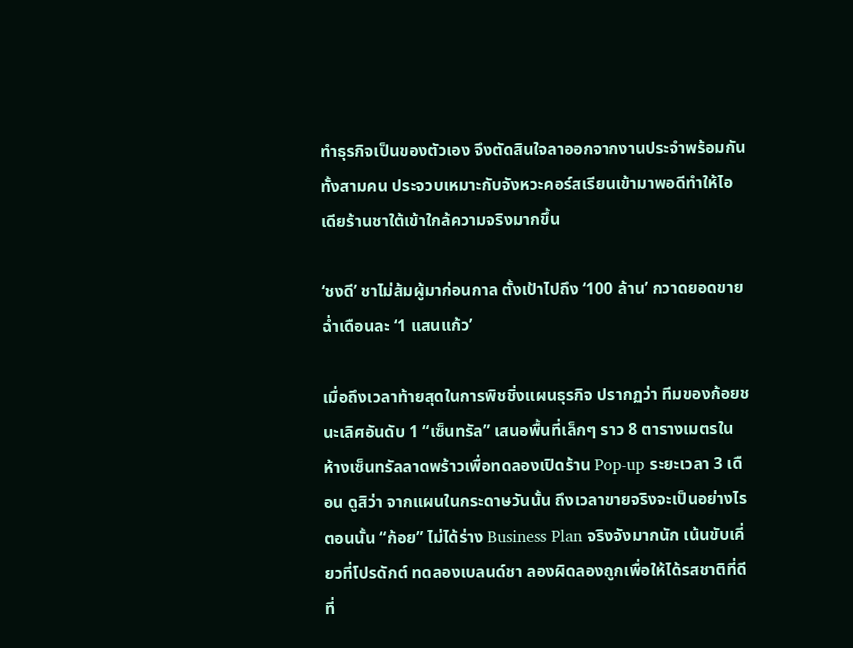ทำธุรกิจเป็นของตัวเอง จึงตัดสินใจลาออกจากงานประจำพร้อมกันทั้งสามคน ประจวบเหมาะกับจังหวะคอร์สเรียนเข้ามาพอดีทำให้ไอเดียร้านชาใต้เข้าใกล้ความจริงมากขึ้น

‘ชงดี’ ชาไม่ส้มผู้มาก่อนกาล ตั้งเป้าไปถึง ‘100 ล้าน’ กวาดยอดขายฉ่ำเดือนละ ‘1 แสนแก้ว’

เมื่อถึงเวลาท้ายสุดในการพิชชิ่งแผนธุรกิจ ปรากฏว่า ทีมของก้อยชนะเลิศอันดับ 1 “เซ็นทรัล” เสนอพื้นที่เล็กๆ ราว 8 ตารางเมตรในห้างเซ็นทรัลลาดพร้าวเพื่อทดลองเปิดร้าน Pop-up ระยะเวลา 3 เดือน ดูสิว่า จากแผนในกระดาษวันนั้น ถึงเวลาขายจริงจะเป็นอย่างไร ตอนนั้น “ก้อย” ไม่ได้ร่าง Business Plan จริงจังมากนัก เน้นขับเคี่ยวที่โปรดักต์ ทดลองเบลนด์ชา ลองผิดลองถูกเพื่อให้ได้รสชาติที่ดีที่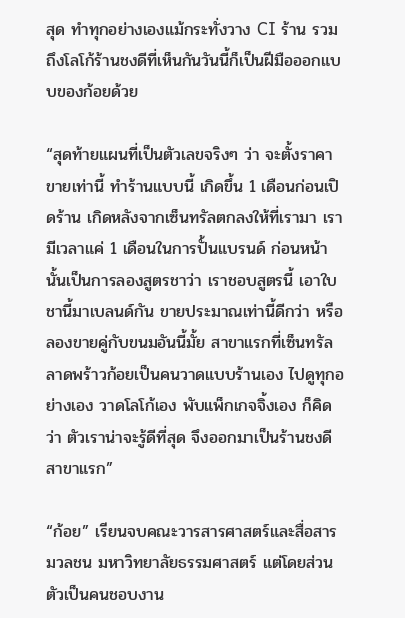สุด ทำทุกอย่างเองแม้กระทั่งวาง CI ร้าน รวมถึงโลโก้ร้านชงดีที่เห็นกันวันนี้ก็เป็นฝีมือออกแบบของก้อยด้วย

“สุดท้ายแผนที่เป็นตัวเลขจริงๆ ว่า จะตั้งราคาขายเท่านี้ ทำร้านแบบนี้ เกิดขึ้น 1 เดือนก่อนเปิดร้าน เกิดหลังจากเซ็นทรัลตกลงให้ที่เรามา เรามีเวลาแค่ 1 เดือนในการปั้นแบรนด์ ก่อนหน้านั้นเป็นการลองสูตรชาว่า เราชอบสูตรนี้ เอาใบชานี้มาเบลนด์กัน ขายประมาณเท่านี้ดีกว่า หรือลองขายคู่กับขนมอันนี้มั้ย สาขาแรกที่เซ็นทรัลลาดพร้าวก้อยเป็นคนวาดแบบร้านเอง ไปดูทุกอย่างเอง วาดโลโก้เอง พับแพ็กเกจจิ้งเอง ก็คิดว่า ตัวเราน่าจะรู้ดีที่สุด จึงออกมาเป็นร้านชงดีสาขาแรก”

“ก้อย” เรียนจบคณะวารสารศาสตร์และสื่อสารมวลชน มหาวิทยาลัยธรรมศาสตร์ แต่โดยส่วนตัวเป็นคนชอบงาน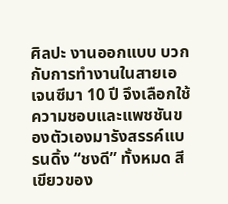ศิลปะ งานออกแบบ บวกกับการทำงานในสายเอเจนซีมา 10 ปี จึงเลือกใช้ความชอบและแพชชันของตัวเองมารังสรรค์แบรนดิ้ง “ชงดี” ทั้งหมด สีเขียวของ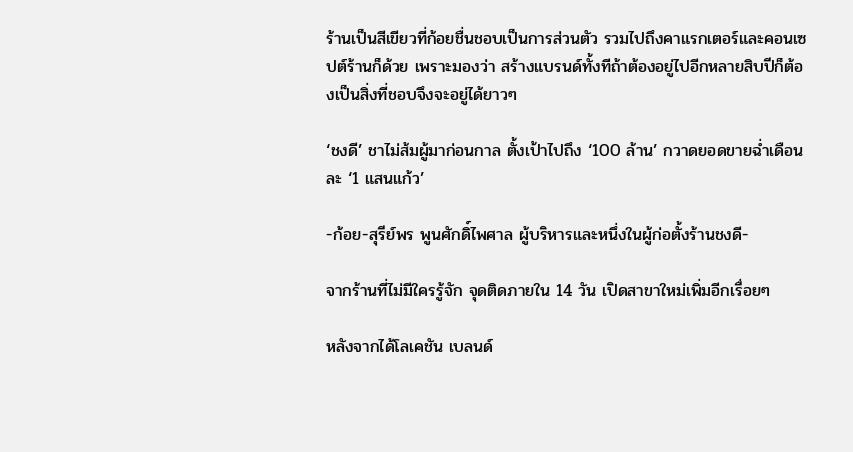ร้านเป็นสีเขียวที่ก้อยชื่นชอบเป็นการส่วนตัว รวมไปถึงคาแรกเตอร์และคอนเซปต์ร้านก็ด้วย เพราะมองว่า สร้างแบรนด์ทั้งทีถ้าต้องอยู่ไปอีกหลายสิบปีก็ต้องเป็นสิ่งที่ชอบจึงจะอยู่ได้ยาวๆ

‘ชงดี’ ชาไม่ส้มผู้มาก่อนกาล ตั้งเป้าไปถึง ‘100 ล้าน’ กวาดยอดขายฉ่ำเดือนละ ‘1 แสนแก้ว’

-ก้อย-สุรีย์พร พูนศักดิ์ไพศาล ผู้บริหารและหนึ่งในผู้ก่อตั้งร้านชงดี-

จากร้านที่ไม่มีใครรู้จัก จุดติดภายใน 14 วัน เปิดสาขาใหม่เพิ่มอีกเรื่อยๆ

หลังจากได้โลเคชัน เบลนด์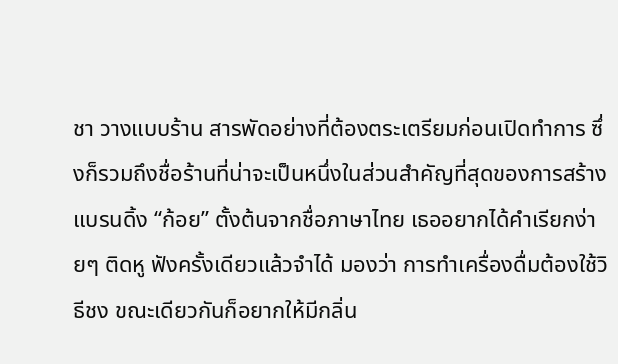ชา วางแบบร้าน สารพัดอย่างที่ต้องตระเตรียมก่อนเปิดทำการ ซึ่งก็รวมถึงชื่อร้านที่น่าจะเป็นหนึ่งในส่วนสำคัญที่สุดของการสร้างแบรนดิ้ง “ก้อย” ตั้งต้นจากชื่อภาษาไทย เธออยากได้คำเรียกง่ายๆ ติดหู ฟังครั้งเดียวแล้วจำได้ มองว่า การทำเครื่องดื่มต้องใช้วิธีชง ขณะเดียวกันก็อยากให้มีกลิ่น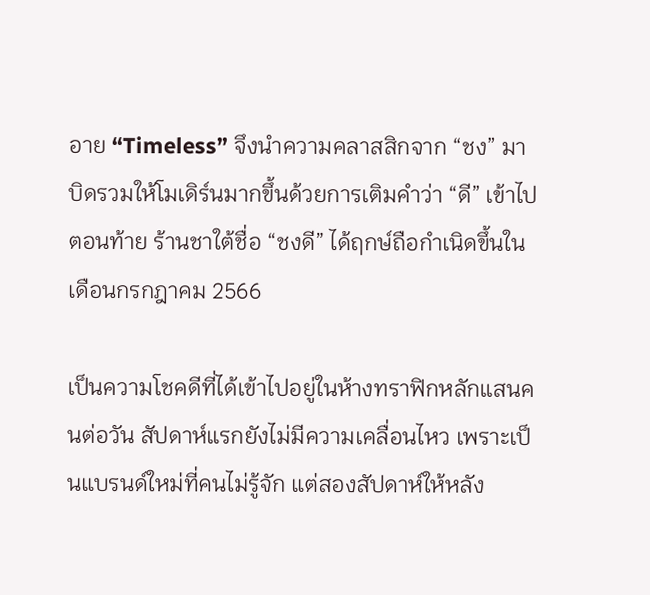อาย “Timeless” จึงนำความคลาสสิกจาก “ชง” มาบิดรวมให้โมเดิร์นมากขึ้นด้วยการเติมคำว่า “ดี” เข้าไปตอนท้าย ร้านชาใต้ชื่อ “ชงดี” ได้ฤกษ์ถือกำเนิดขึ้นในเดือนกรกฎาคม 2566

เป็นความโชคดีที่ได้เข้าไปอยู่ในห้างทราฟิกหลักแสนคนต่อวัน สัปดาห์แรกยังไม่มีความเคลื่อนไหว เพราะเป็นแบรนด์ใหม่ที่คนไม่รู้จัก แต่สองสัปดาห์ให้หลัง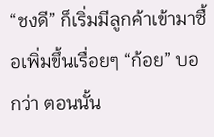“ชงดี” ก็เริ่มมีลูกค้าเข้ามาซื้อเพิ่มขึ้นเรื่อยๆ “ก้อย” บอกว่า ตอนนั้น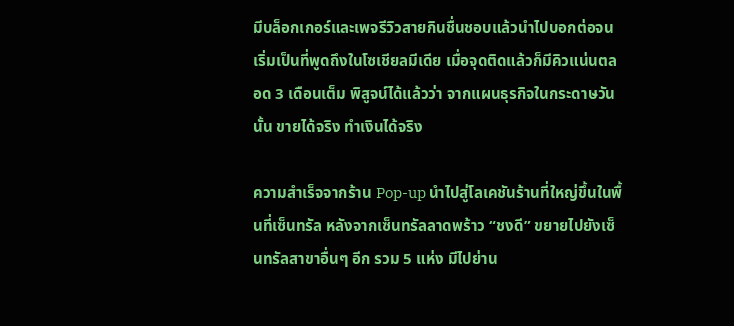มีบล็อกเกอร์และเพจรีวิวสายกินชื่นชอบแล้วนำไปบอกต่อจนเริ่มเป็นที่พูดถึงในโซเชียลมีเดีย เมื่อจุดติดแล้วก็มีคิวแน่นตลอด 3 เดือนเต็ม พิสูจน์ได้แล้วว่า จากแผนธุรกิจในกระดาษวันนั้น ขายได้จริง ทำเงินได้จริง

ความสำเร็จจากร้าน Pop-up นำไปสู่โลเคชันร้านที่ใหญ่ขึ้นในพื้นที่เซ็นทรัล หลังจากเซ็นทรัลลาดพร้าว “ชงดี” ขยายไปยังเซ็นทรัลสาขาอื่นๆ อีก รวม 5 แห่ง มีไปย่าน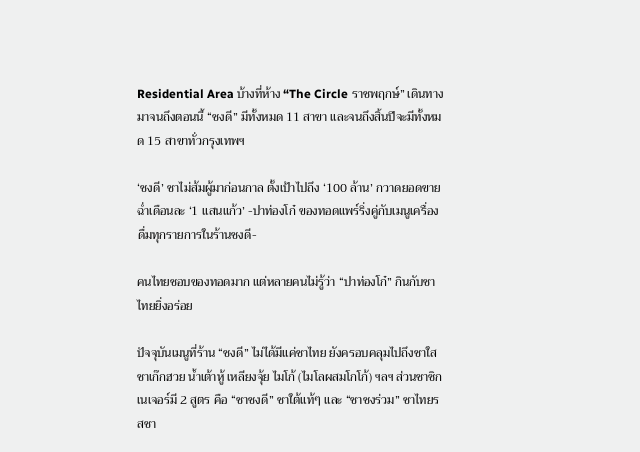Residential Area บ้างที่ห้าง “The Circle ราชพฤกษ์” เดินทางมาจนถึงตอนนี้ “ชงดี” มีทั้งหมด 11 สาขา และจนถึงสิ้นปีจะมีทั้งหมด 15 สาขาทั่วกรุงเทพฯ

‘ชงดี’ ชาไม่ส้มผู้มาก่อนกาล ตั้งเป้าไปถึง ‘100 ล้าน’ กวาดยอดขายฉ่ำเดือนละ ‘1 แสนแก้ว’ -ปาท่องโก๋ ของทอดแพร์ริ่งคู่กับเมนูเครื่องดื่มทุกรายการในร้านชงดี-

คนไทยชอบของทอดมาก แต่หลายคนไม่รู้ว่า “ปาท่องโก๋” กินกับชาไทยยิ่งอร่อย

ปัจจุบันเมนูที่ร้าน “ชงดี” ไม่ได้มีแค่ชาไทย ยังครอบคลุมไปถึงชาใส ชาเก๊กฮวย น้ำเต้าหู้ เหลียงจุ้ย ไมโก้ (ไมโลผสมโกโก้) ฯลฯ ส่วนชาซิกเนเจอร์มี 2 สูตร คือ “ชาชงดี” ชาใต้แท้ๆ และ “ชาชงร่วม” ชาไทยรสชา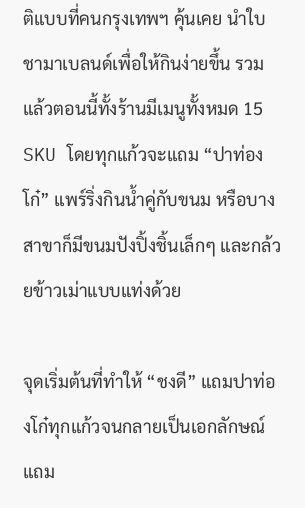ติแบบที่คนกรุงเทพฯ คุ้นเคย นำใบชามาเบลนด์เพื่อให้กินง่ายขึ้น รวมแล้วตอนนี้ทั้งร้านมีเมนูทั้งหมด 15 SKU โดยทุกแก้วจะแถม “ปาท่องโก๋” แพร์ริ่งกินน้ำคู่กับขนม หรือบางสาขาก็มีขนมปังปิ้งชิ้นเล็กๆ และกล้วยข้าวเม่าแบบแท่งด้วย

จุดเริ่มต้นที่ทำให้ “ชงดี” แถมปาท่องโก๋ทุกแก้วจนกลายเป็นเอกลักษณ์ แถม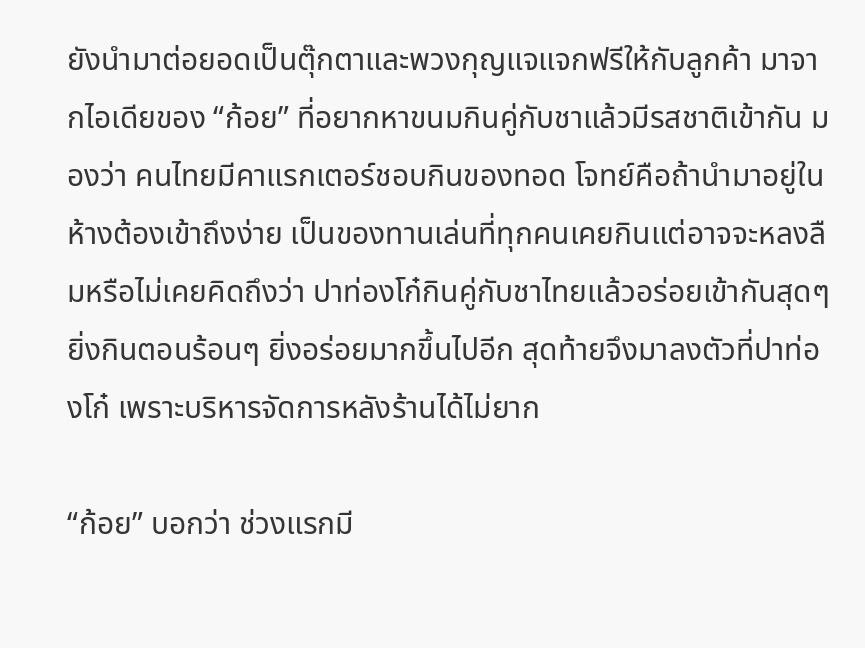ยังนำมาต่อยอดเป็นตุ๊กตาและพวงกุญแจแจกฟรีให้กับลูกค้า มาจากไอเดียของ “ก้อย” ที่อยากหาขนมกินคู่กับชาแล้วมีรสชาติเข้ากัน มองว่า คนไทยมีคาแรกเตอร์ชอบกินของทอด โจทย์คือถ้านำมาอยู่ในห้างต้องเข้าถึงง่าย เป็นของทานเล่นที่ทุกคนเคยกินแต่อาจจะหลงลืมหรือไม่เคยคิดถึงว่า ปาท่องโก๋กินคู่กับชาไทยแล้วอร่อยเข้ากันสุดๆ ยิ่งกินตอนร้อนๆ ยิ่งอร่อยมากขึ้นไปอีก สุดท้ายจึงมาลงตัวที่ปาท่องโก๋ เพราะบริหารจัดการหลังร้านได้ไม่ยาก

“ก้อย” บอกว่า ช่วงแรกมี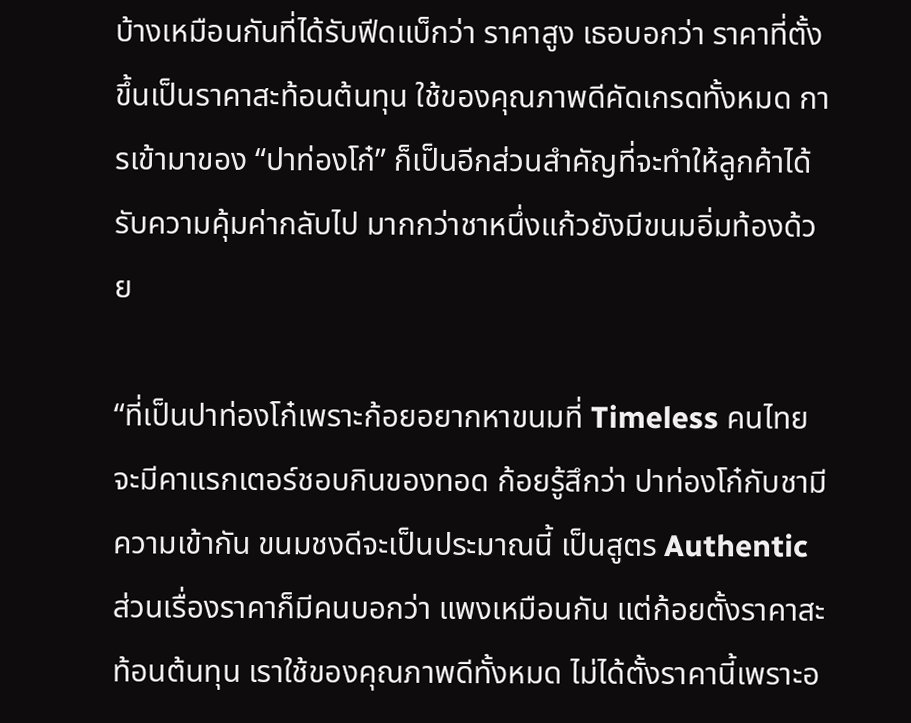บ้างเหมือนกันที่ได้รับฟีดแบ็กว่า ราคาสูง เธอบอกว่า ราคาที่ตั้งขึ้นเป็นราคาสะท้อนต้นทุน ใช้ของคุณภาพดีคัดเกรดทั้งหมด การเข้ามาของ “ปาท่องโก๋” ก็เป็นอีกส่วนสำคัญที่จะทำให้ลูกค้าได้รับความคุ้มค่ากลับไป มากกว่าชาหนึ่งแก้วยังมีขนมอิ่มท้องด้วย

“ที่เป็นปาท่องโก๋เพราะก้อยอยากหาขนมที่ Timeless คนไทยจะมีคาแรกเตอร์ชอบกินของทอด ก้อยรู้สึกว่า ปาท่องโก๋กับชามีความเข้ากัน ขนมชงดีจะเป็นประมาณนี้ เป็นสูตร Authentic ส่วนเรื่องราคาก็มีคนบอกว่า แพงเหมือนกัน แต่ก้อยตั้งราคาสะท้อนต้นทุน เราใช้ของคุณภาพดีทั้งหมด ไม่ได้ตั้งราคานี้เพราะอ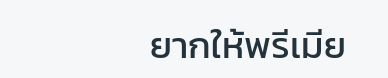ยากให้พรีเมีย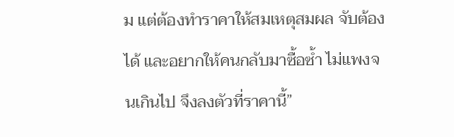ม แต่ต้องทำราคาให้สมเหตุสมผล จับต้องได้ และอยากให้คนกลับมาซื้อซ้ำ ไม่แพงจนเกินไป จึงลงตัวที่ราคานี้”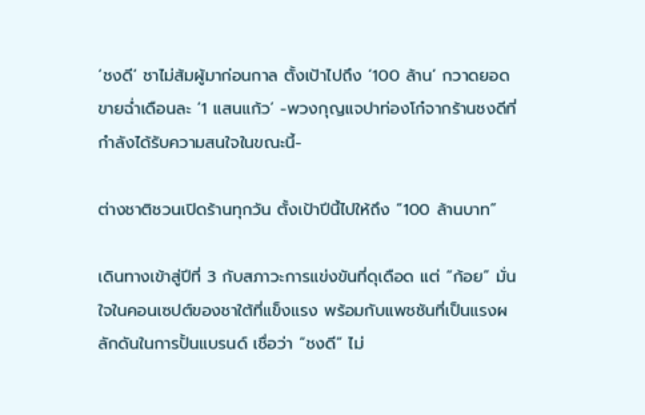‘ชงดี’ ชาไม่ส้มผู้มาก่อนกาล ตั้งเป้าไปถึง ‘100 ล้าน’ กวาดยอดขายฉ่ำเดือนละ ‘1 แสนแก้ว’ -พวงกุญแจปาท่องโก๋จากร้านชงดีที่กำลังได้รับความสนใจในขณะนี้-

ต่างชาติชวนเปิดร้านทุกวัน ตั้งเป้าปีนี้ไปให้ถึง “100 ล้านบาท”

เดินทางเข้าสู่ปีที่ 3 กับสภาวะการแข่งขันที่ดุเดือด แต่ “ก้อย” มั่นใจในคอนเซปต์ของชาใต้ที่แข็งแรง พร้อมกับแพชชันที่เป็นแรงผลักดันในการปั้นแบรนด์ เชื่อว่า “ชงดี” ไม่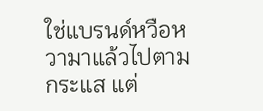ใช่แบรนด์หวือหวามาแล้วไปตามกระแส แต่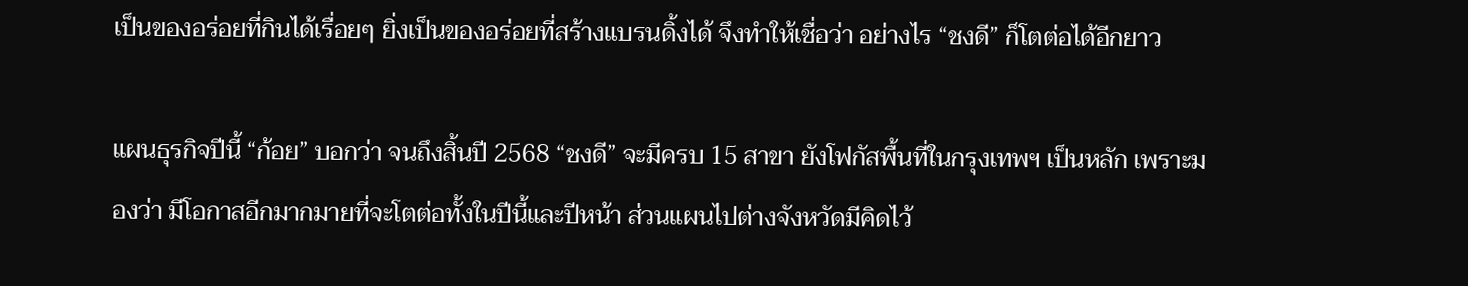เป็นของอร่อยที่กินได้เรื่อยๆ ยิ่งเป็นของอร่อยที่สร้างแบรนดิ้งได้ จึงทำให้เชื่อว่า อย่างไร “ชงดี” ก็โตต่อได้อีกยาว

แผนธุรกิจปีนี้ “ก้อย” บอกว่า จนถึงสิ้นปี 2568 “ชงดี” จะมีครบ 15 สาขา ยังโฟกัสพื้นที่ในกรุงเทพฯ เป็นหลัก เพราะมองว่า มีโอกาสอีกมากมายที่จะโตต่อทั้งในปีนี้และปีหน้า ส่วนแผนไปต่างจังหวัดมีคิดไว้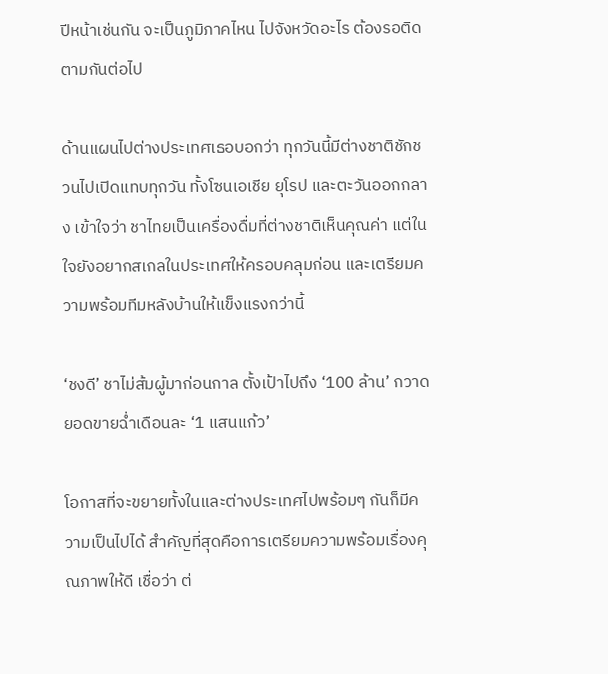ปีหน้าเช่นกัน จะเป็นภูมิภาคไหน ไปจังหวัดอะไร ต้องรอติดตามกันต่อไป

ด้านแผนไปต่างประเทศเธอบอกว่า ทุกวันนี้มีต่างชาติชักชวนไปเปิดแทบทุกวัน ทั้งโซนเอเชีย ยุโรป และตะวันออกกลาง เข้าใจว่า ชาไทยเป็นเครื่องดื่มที่ต่างชาติเห็นคุณค่า แต่ในใจยังอยากสเกลในประเทศให้ครอบคลุมก่อน และเตรียมความพร้อมทีมหลังบ้านให้แข็งแรงกว่านี้

‘ชงดี’ ชาไม่ส้มผู้มาก่อนกาล ตั้งเป้าไปถึง ‘100 ล้าน’ กวาดยอดขายฉ่ำเดือนละ ‘1 แสนแก้ว’

โอกาสที่จะขยายทั้งในและต่างประเทศไปพร้อมๆ กันก็มีความเป็นไปได้ สำคัญที่สุดคือการเตรียมความพร้อมเรื่องคุณภาพให้ดี เชื่อว่า ต่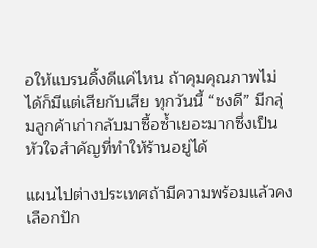อให้แบรนดิ้งดีแค่ไหน ถ้าคุมคุณภาพไม่ได้ก็มีแต่เสียกับเสีย ทุกวันนี้ “ชงดี” มีกลุ่มลูกค้าเก่ากลับมาซื้อซ้ำเยอะมากซึ่งเป็นหัวใจสำคัญที่ทำให้ร้านอยู่ได้

แผนไปต่างประเทศถ้ามีความพร้อมแล้วคงเลือกปัก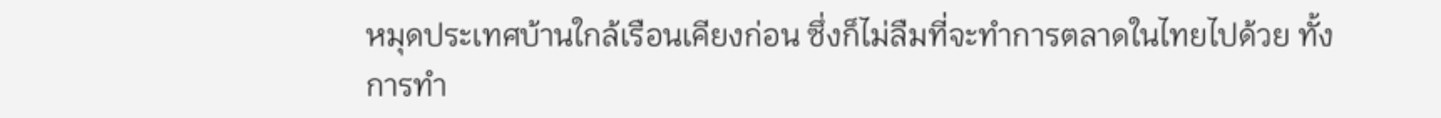หมุดประเทศบ้านใกล้เรือนเคียงก่อน ซึ่งก็ไม่ลืมที่จะทำการตลาดในไทยไปด้วย ทั้งการทำ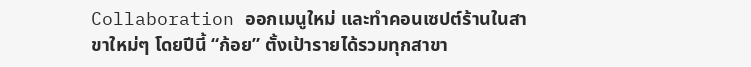Collaboration ออกเมนูใหม่ และทำคอนเซปต์ร้านในสาขาใหม่ๆ โดยปีนี้ “ก้อย” ตั้งเป้ารายได้รวมทุกสาขา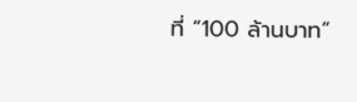ที่ “100 ล้านบาท”